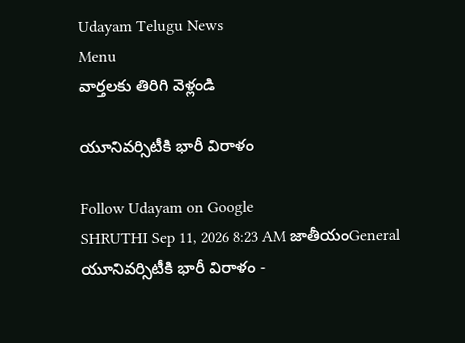Udayam Telugu News
Menu
వార్తలకు తిరిగి వెళ్లండి

యూనివర్సిటీకి భారీ విరాళం

Follow Udayam on Google
SHRUTHI Sep 11, 2026 8:23 AM జాతీయంGeneral
యూనివర్సిటీకి భారీ విరాళం -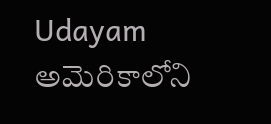Udayam
అమెరికాలోని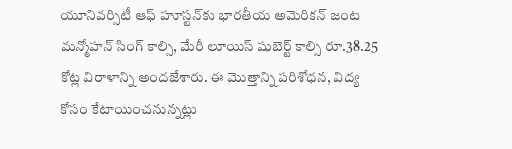యూనివర్సిటీ ఆఫ్‌ హూస్టన్‌కు భారతీయ అమెరికన్‌ జంట మన్మోహన్‌ సింగ్‌ కాల్సి, మేరీ లూయిస్‌ షుబెర్ట్‌ కాల్సి రూ.38.25 కోట్ల విరాళాన్ని అందజేశారు. ఈ మొత్తాన్ని పరిశోధన, విద్య కోసం కేటాయించనున్నట్లు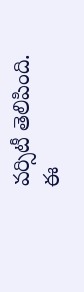వర్సిటీ తెలిపింది. ఈ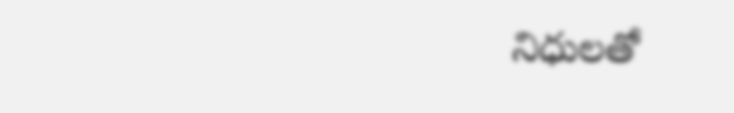నిధులతో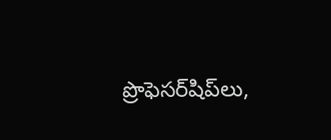ప్రొఫెసర్‌షిప్‌లు,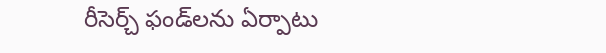రీసెర్చ్‌ ఫండ్‌లను ఏర్పాటు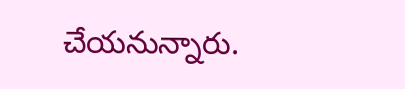చేయనున్నారు.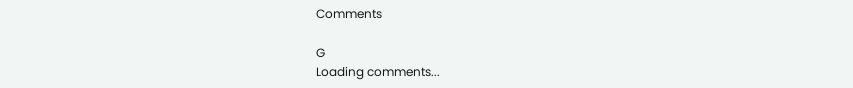Comments

G
Loading comments...